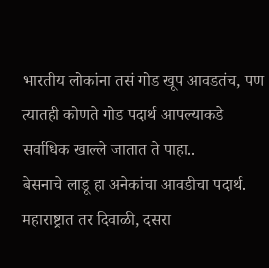भारतीय लोकांना तसं गोड खूप आवडतंच, पण त्यातही कोणते गोड पदार्थ आपल्याकडे सर्वाधिक खाल्ले जातात ते पाहा..
बेसनाचे लाडू हा अनेकांचा आवडीचा पदार्थ. महाराष्ट्रात तर दिवाळी, दसरा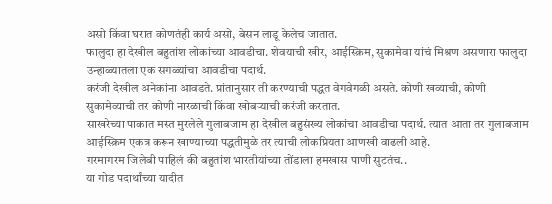असो किंवा घरात कोणतंही कार्य असो, बेसन लाडू केलेच जातात.
फालुदा हा देखील बहुतांश लोकांच्या आवडीचा. शेवयाची खीर, आईस्क्रिम, सुकामेवा यांचं मिश्रण असणारा फालुदा उन्हाळ्यातला एक सगळ्यांचा आवडीचा पदार्थ.
करंजी देखील अनेकांना आवडते. प्रांतानुसार ती करण्याची पद्धत वेगवेगळी असते. कोणी खव्याची, कोणी सुकामेव्याची तर कोणी नारळाची किंवा खोबऱ्याची करंजी करतात.
साखरेच्या पाकात मस्त मुरलेले गुलाबजाम हा देखील बहुसंख्य लोकांचा आवडीचा पदार्थ. त्यात आता तर गुलाबजाम आईस्क्रिम एकत्र करून खाण्याच्या पद्धतीमुळे तर त्याची लोकप्रियता आणखी वाढली आहे.
गरमागरम जिलेबी पाहिलं की बहुतांश भारतीयांच्या तोंडाला हमखास पाणी सुटतंच..
या गोड पदार्थांच्या यादीत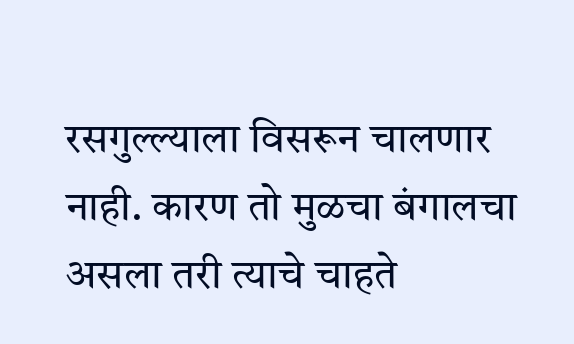रसगुल्ल्याला विसरून चालणार नाही. कारण तो मुळचा बंगालचा असला तरी त्याचे चाहते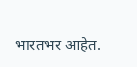भारतभर आहेत.